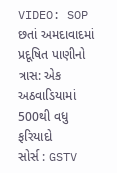VIDEO: SOP છતાં અમદાવાદમાં પ્રદૂષિત પાણીનો ત્રાસ: એક અઠવાડિયામાં 500થી વધુ ફરિયાદો
સોર્સ : GSTV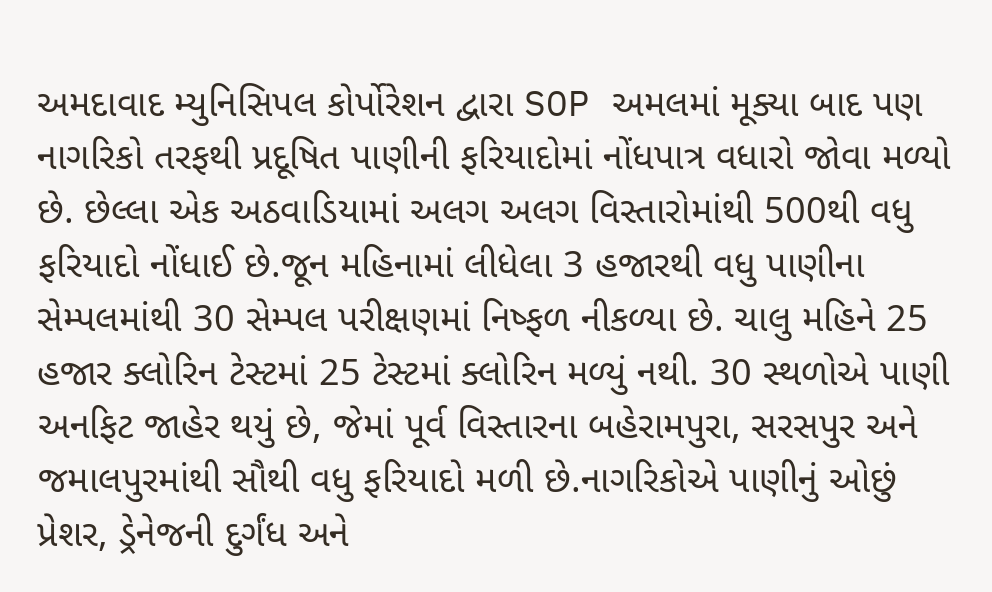અમદાવાદ મ્યુનિસિપલ કોર્પોરેશન દ્વારા SOP અમલમાં મૂક્યા બાદ પણ નાગરિકો તરફથી પ્રદૂષિત પાણીની ફરિયાદોમાં નોંધપાત્ર વધારો જોવા મળ્યો છે. છેલ્લા એક અઠવાડિયામાં અલગ અલગ વિસ્તારોમાંથી 500થી વધુ ફરિયાદો નોંધાઈ છે.જૂન મહિનામાં લીધેલા 3 હજારથી વધુ પાણીના સેમ્પલમાંથી 30 સેમ્પલ પરીક્ષણમાં નિષ્ફળ નીકળ્યા છે. ચાલુ મહિને 25 હજાર ક્લોરિન ટેસ્ટમાં 25 ટેસ્ટમાં ક્લોરિન મળ્યું નથી. 30 સ્થળોએ પાણી અનફિટ જાહેર થયું છે, જેમાં પૂર્વ વિસ્તારના બહેરામપુરા, સરસપુર અને જમાલપુરમાંથી સૌથી વધુ ફરિયાદો મળી છે.નાગરિકોએ પાણીનું ઓછું પ્રેશર, ડ્રેનેજની દુર્ગંધ અને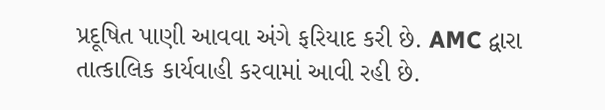પ્રદૂષિત પાણી આવવા અંગે ફરિયાદ કરી છે. AMC દ્વારા તાત્કાલિક કાર્યવાહી કરવામાં આવી રહી છે.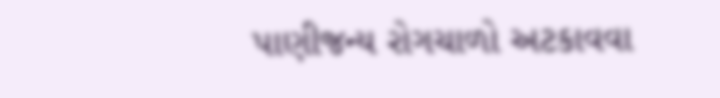પાણીજન્ય રોગચાળો અટકાવવા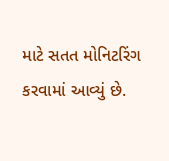માટે સતત મોનિટરિંગ કરવામાં આવ્યું છે.